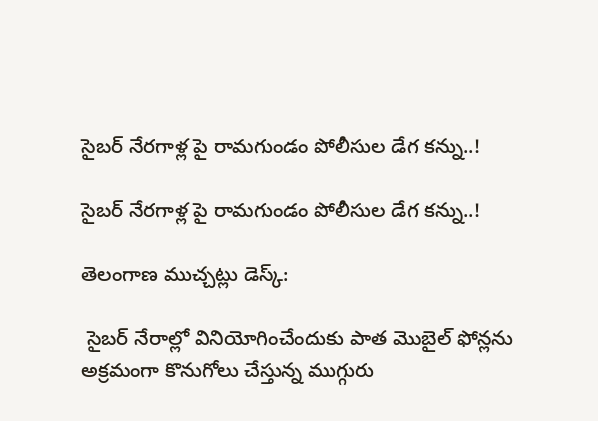సైబర్ నేరగాళ్ల పై రామగుండం పోలీసుల డేగ కన్ను..!

సైబర్ నేరగాళ్ల పై రామగుండం పోలీసుల డేగ కన్ను..!

తెలంగాణ ముచ్చట్లు డెస్క్:

 సైబర్ నేరాల్లో వినియోగించేందుకు పాత మొబైల్ ఫోన్లను అక్రమంగా కొనుగోలు చేస్తున్న ముగ్గురు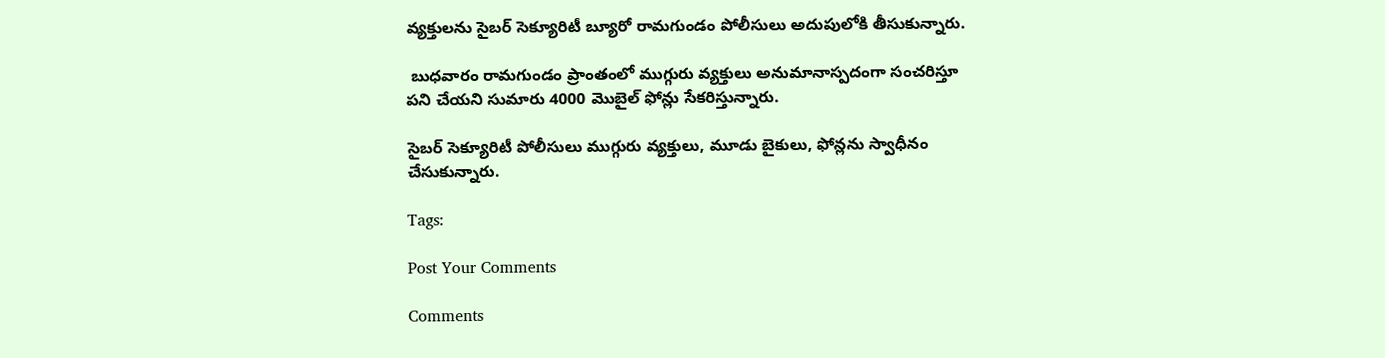వ్యక్తులను సైబర్ సెక్యూరిటీ బ్యూరో రామగుండం పోలీసులు అదుపులోకి తీసుకున్నారు.

 బుధవారం రామగుండం ప్రాంతంలో ముగ్గురు వ్యక్తులు అనుమానాస్పదంగా సంచరిస్తూ పని చేయని సుమారు 4000 మొబైల్ ఫోన్లు సేకరిస్తున్నారు.

సైబర్ సెక్యూరిటీ పోలీసులు ముగ్గురు వ్యక్తులు, మూడు బైకులు, ఫోన్లను స్వాధీనం చేసుకున్నారు.

Tags:

Post Your Comments

Comments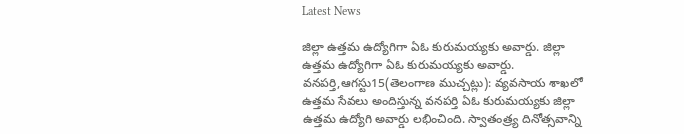Latest News

జిల్లా ఉత్తమ ఉద్యోగిగా ఏఓ కురుమయ్యకు అవార్డు. జిల్లా ఉత్తమ ఉద్యోగిగా ఏఓ కురుమయ్యకు అవార్డు.
వనపర్తి,ఆగస్టు15(తెలంగాణ ముచ్చట్లు): వ్యవసాయ శాఖలో ఉత్తమ సేవలు అందిస్తున్న వనపర్తి ఏఓ కురుమయ్యకు జిల్లా ఉత్తమ ఉద్యోగి అవార్డు లభించింది. స్వాతంత్ర్య దినోత్సవాన్ని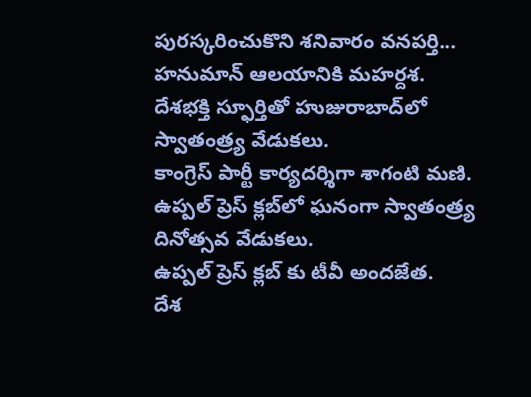పురస్కరించుకొని శనివారం వనపర్తి...
హనుమాన్ ఆలయానికి మహర్దశ.
దేశభక్తి స్ఫూర్తితో హుజురాబాద్‌లో స్వాతంత్ర్య వేడుకలు.
కాంగ్రెస్ పార్టీ కార్యదర్శిగా శాగంటి మణి.
ఉప్పల్ ప్రెస్ క్లబ్‌లో ఘనంగా స్వాతంత్ర్య దినోత్సవ వేడుకలు.
ఉప్పల్ ప్రెస్ క్లబ్‌ కు టీవీ అందజేత.
దేశ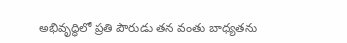అభివృద్ధిలో ప్రతి పౌరుడు తన వంతు బాధ్యతను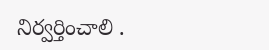నిర్వర్తించాలి .